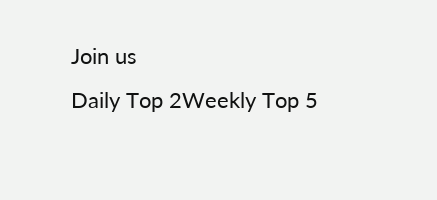Join us
Daily Top 2Weekly Top 5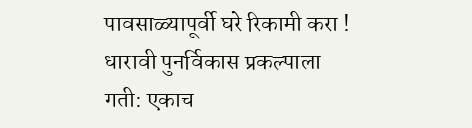पावसाळ्यापूर्वी घरे रिकामी करा ! धारावी पुनर्विकास प्रकल्पाला गती: एकाच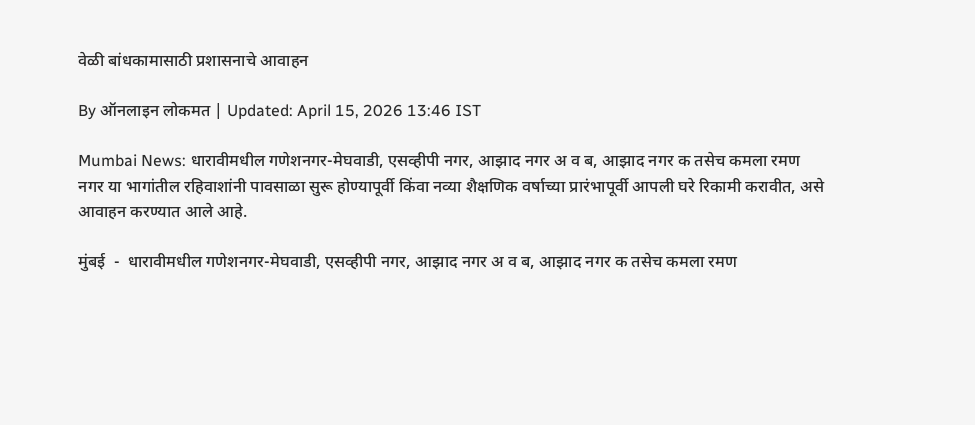वेळी बांधकामासाठी प्रशासनाचे आवाहन

By ऑनलाइन लोकमत | Updated: April 15, 2026 13:46 IST

Mumbai News: धारावीमधील गणेशनगर-मेघवाडी, एसव्हीपी नगर, आझाद नगर अ व ब, आझाद नगर क तसेच कमला रमण नगर या भागांतील रहिवाशांनी पावसाळा सुरू होण्यापूर्वी किंवा नव्या शैक्षणिक वर्षाच्या प्रारंभापूर्वी आपली घरे रिकामी करावीत, असे आवाहन करण्यात आले आहे.

मुंबई  -  धारावीमधील गणेशनगर-मेघवाडी, एसव्हीपी नगर, आझाद नगर अ व ब, आझाद नगर क तसेच कमला रमण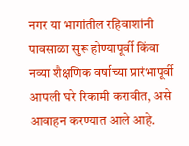नगर या भागांतील रहिवाशांनी पावसाळा सुरू होण्यापूर्वी किंवा नव्या शैक्षणिक वर्षाच्या प्रारंभापूर्वी आपली घरे रिकामी करावीत, असे आवाहन करण्यात आले आहे.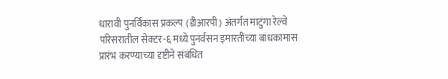धारावी पुनर्विकास प्रकल्प (डीआरपी) अंतर्गत माटुंगा रेल्वे परिसरातील सेक्टर-६ मध्ये पुनर्वसन इमारतींच्या बांधकामास प्रारंभ करण्याच्या दृष्टीने संबंधित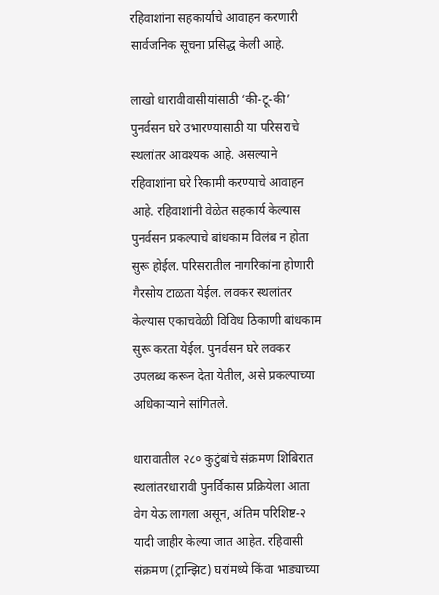रहिवाशांना सहकार्याचे आवाहन करणारी सार्वजनिक सूचना प्रसिद्ध केली आहे.

लाखो धारावीवासीयांसाठी ‘की-टू-की’ पुनर्वसन घरे उभारण्यासाठी या परिसराचे स्थलांतर आवश्यक आहे. असल्याने रहिवाशांना घरे रिकामी करण्याचे आवाहन आहे. रहिवाशांनी वेळेत सहकार्य केल्यास पुनर्वसन प्रकल्पाचे बांधकाम विलंब न होता सुरू होईल. परिसरातील नागरिकांना होणारी गैरसोय टाळता येईल. लवकर स्थलांतर केल्यास एकाचवेळी विविध ठिकाणी बांधकाम सुरू करता येईल. पुनर्वसन घरे लवकर उपलब्ध करून देता येतील, असे प्रकल्पाच्या अधिकाऱ्याने सांगितले.

धारावातील २८० कुटुंबांचे संक्रमण शिबिरात स्थलांतरधारावी पुनर्विकास प्रक्रियेला आता वेग येऊ लागला असून, अंतिम परिशिष्ट-२ यादी जाहीर केल्या जात आहेत. रहिवासी संक्रमण (ट्रान्झिट) घरांमध्ये किंवा भाड्याच्या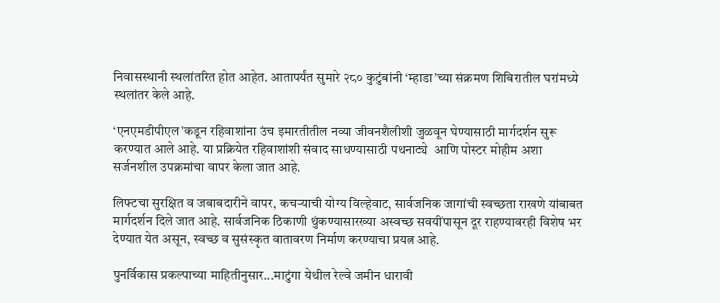निवासस्थानी स्थलांतरित होत आहेत. आतापर्यंत सुमारे २८० कुटुंबांनी ‘म्हाडा’च्या संक्रमण शिबिरातील घरांमध्ये स्थलांतर केले आहे.

‘एनएमडीपीएल’कडून रहिवाशांना उंच इमारतीतील नव्या जीवनशैलीशी जुळवून घेण्यासाठी मार्गदर्शन सुरू करण्यात आले आहे. या प्रक्रियेत रहिवाशांशी संवाद साधण्यासाठी पथनाट्ये  आणि पोस्टर मोहीम अशा सर्जनशील उपक्रमांचा वापर केला जात आहे.

लिफ्टचा सुरक्षित व जबाबदारीने वापर, कचऱ्याची योग्य विल्हेवाट, सार्वजनिक जागांची स्वच्छता राखणे यांबाबत मार्गदर्शन दिले जात आहे. सार्वजनिक ठिकाणी थुंकण्यासारख्या अस्वच्छ सवयींपासून दूर राहण्यावरही विशेष भर देण्यात येत असून, स्वच्छ व सुसंस्कृत वातावरण निर्माण करण्याचा प्रयत्न आहे.

पुनर्विकास प्रकल्पाच्या माहितीनुसार...माटुंगा येथील रेल्वे जमीन धारावी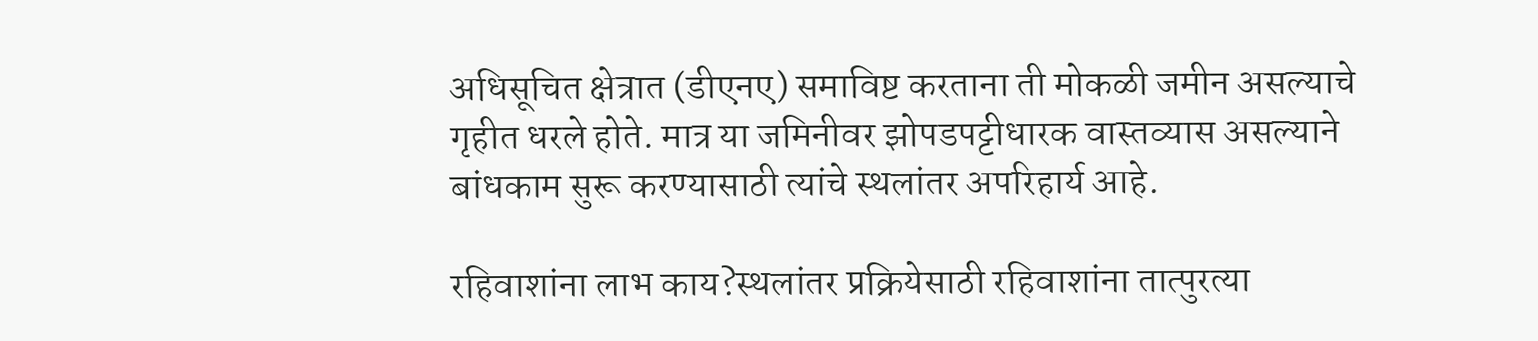अधिसूचित क्षेत्रात (डीएनए) समाविष्ट करताना ती मोकळी जमीन असल्याचे गृहीत धरले होते. मात्र या जमिनीवर झोपडपट्टीधारक वास्तव्यास असल्याने बांधकाम सुरू करण्यासाठी त्यांचे स्थलांतर अपरिहार्य आहे.

रहिवाशांना लाभ काय?स्थलांतर प्रक्रियेसाठी रहिवाशांना तात्पुरत्या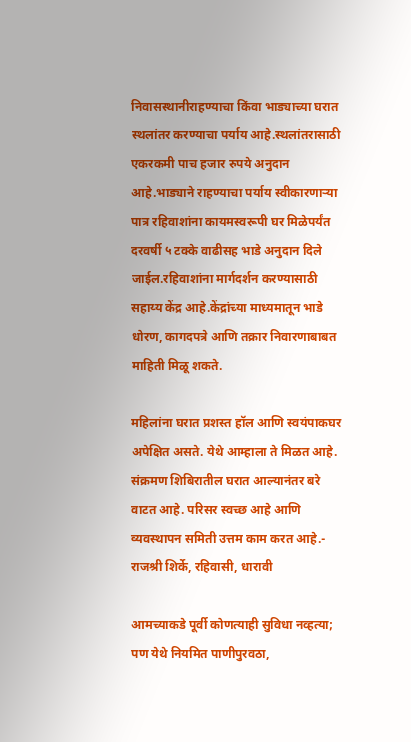निवासस्थानीराहण्याचा किंवा भाड्याच्या घरात स्थलांतर करण्याचा पर्याय आहे.स्थलांतरासाठी एकरकमी पाच हजार रुपये अनुदान आहे.भाड्याने राहण्याचा पर्याय स्वीकारणाऱ्या पात्र रहिवाशांना कायमस्वरूपी घर मिळेपर्यंत दरवर्षी ५ टक्के वाढीसह भाडे अनुदान दिले जाईल.रहिवाशांना मार्गदर्शन करण्यासाठी सहाय्य केंद्र आहे.केंद्रांच्या माध्यमातून भाडे धोरण, कागदपत्रे आणि तक्रार निवारणाबाबत माहिती मिळू शकते.

महिलांना घरात प्रशस्त हॉल आणि स्वयंपाकघर अपेक्षित असते. येथे आम्हाला ते मिळत आहे. संक्रमण शिबिरातील घरात आल्यानंतर बरे वाटत आहे. परिसर स्वच्छ आहे आणि व्यवस्थापन समिती उत्तम काम करत आहे.- राजश्री शिर्के, रहिवासी, धारावी

आमच्याकडे पूर्वी कोणत्याही सुविधा नव्हत्या; पण येथे नियमित पाणीपुरवठा,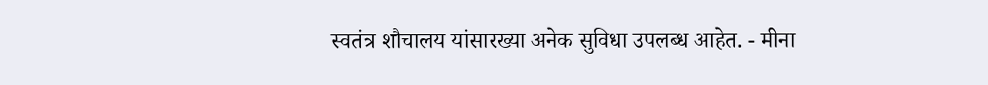स्वतंत्र शौचालय यांसारख्या अनेक सुविधा उपलब्ध आहेत. - मीना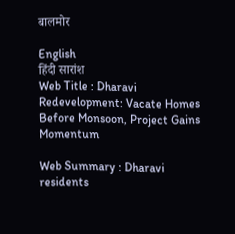बालमोर

English
हिंदी सारांश
Web Title : Dharavi Redevelopment: Vacate Homes Before Monsoon, Project Gains Momentum

Web Summary : Dharavi residents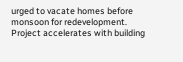urged to vacate homes before monsoon for redevelopment. Project accelerates with building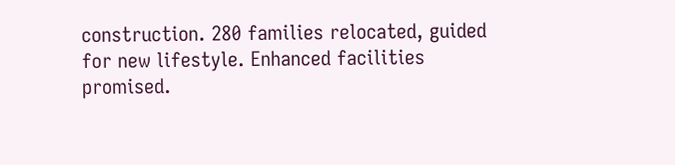construction. 280 families relocated, guided for new lifestyle. Enhanced facilities promised.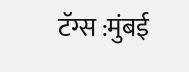टॅग्स :मुंबई